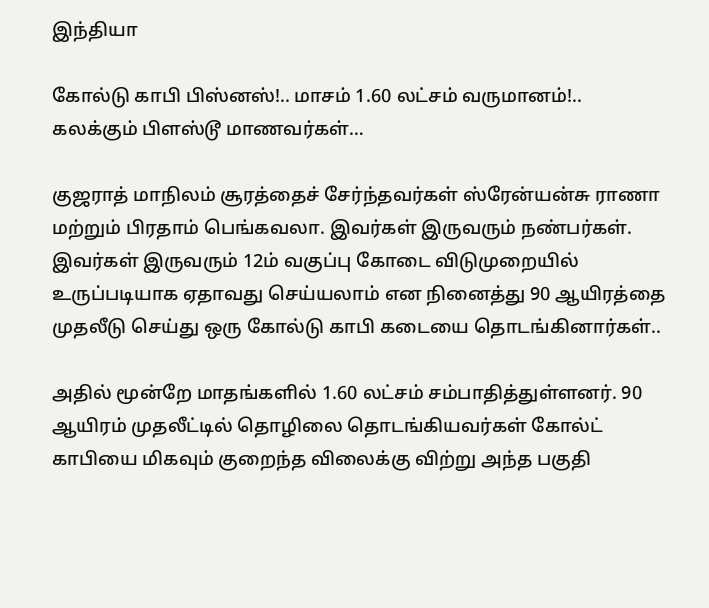இந்தியா

கோல்டு காபி பிஸ்னஸ்!.. மாசம் 1.60 லட்சம் வருமானம்!.. கலக்கும் பிளஸ்டூ மாணவர்கள்…

குஜராத் மாநிலம் சூரத்தைச் சேர்ந்தவர்கள் ஸ்ரேன்யன்சு ராணா மற்றும் பிரதாம் பெங்கவலா. இவர்கள் இருவரும் நண்பர்கள். இவர்கள் இருவரும் 12ம் வகுப்பு கோடை விடுமுறையில் உருப்படியாக ஏதாவது செய்யலாம் என நினைத்து 90 ஆயிரத்தை முதலீடு செய்து ஒரு கோல்டு காபி கடையை தொடங்கினார்கள்..

அதில் மூன்றே மாதங்களில் 1.60 லட்சம் சம்பாதித்துள்ளனர். 90 ஆயிரம் முதலீட்டில் தொழிலை தொடங்கியவர்கள் கோல்ட் காபியை மிகவும் குறைந்த விலைக்கு விற்று அந்த பகுதி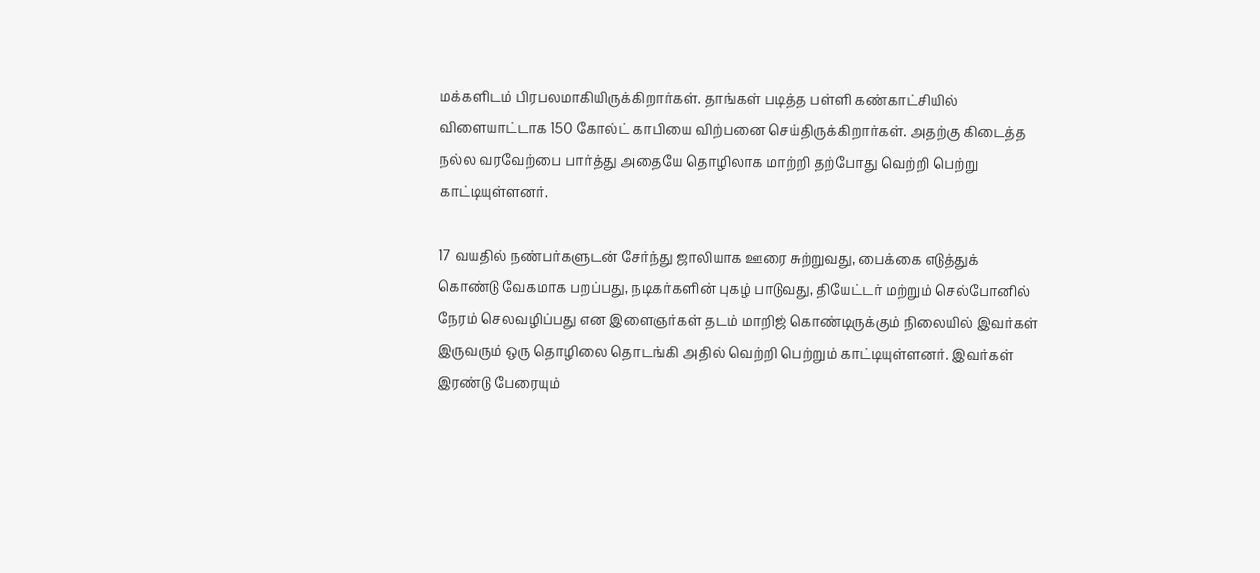மக்களிடம் பிரபலமாகியிருக்கிறார்கள். தாங்கள் படித்த பள்ளி கண்காட்சியில் விளையாட்டாக 150 கோல்ட் காபியை விற்பனை செய்திருக்கிறார்கள். அதற்கு கிடைத்த நல்ல வரவேற்பை பார்த்து அதையே தொழிலாக மாற்றி தற்போது வெற்றி பெற்று காட்டியுள்ளனர்.

17 வயதில் நண்பர்களுடன் சேர்ந்து ஜாலியாக ஊரை சுற்றுவது, பைக்கை எடுத்துக் கொண்டு வேகமாக பறப்பது, நடிகர்களின் புகழ் பாடுவது, தியேட்டர் மற்றும் செல்போனில் நேரம் செலவழிப்பது என இளைஞர்கள் தடம் மாறிஜ் கொண்டிருக்கும் நிலையில் இவர்கள் இருவரும் ஒரு தொழிலை தொடங்கி அதில் வெற்றி பெற்றும் காட்டியுள்ளனர். இவர்கள் இரண்டு பேரையும்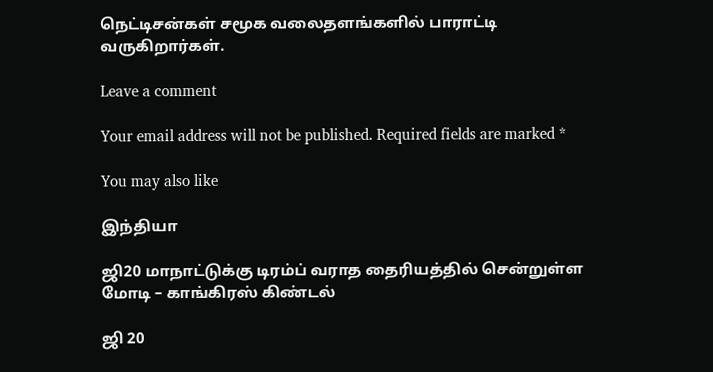நெட்டிசன்கள் சமூக வலைதளங்களில் பாராட்டி வருகிறார்கள்.

Leave a comment

Your email address will not be published. Required fields are marked *

You may also like

இந்தியா

ஜி20 மாநாட்டுக்கு டிரம்ப் வராத தைரியத்தில் சென்றுள்ள மோடி – காங்கிரஸ் கிண்டல்

ஜி 20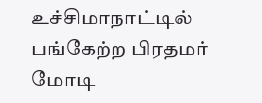உச்சிமாநாட்டில் பங்கேற்ற பிரதமர் மோடி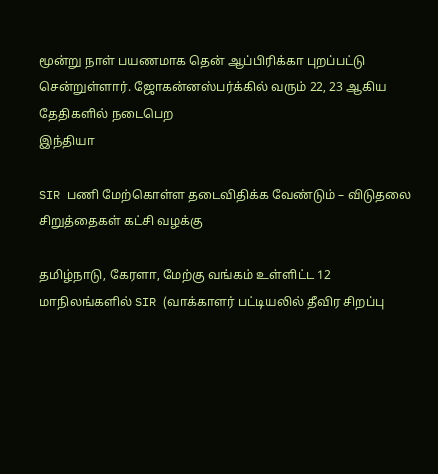மூன்று நாள் பயணமாக தென் ஆப்பிரிக்கா புறப்பட்டு சென்றுள்ளார். ஜோகன்னஸ்பர்க்கில் வரும் 22, 23 ஆகிய தேதிகளில் நடைபெற
இந்தியா

SIR பணி மேற்கொள்ள தடைவிதிக்க வேண்டும் – விடுதலை சிறுத்தைகள் கட்சி வழக்கு

தமிழ்நாடு, கேரளா, மேற்கு வங்கம் உள்ளிட்ட 12 மாநிலங்களில் SIR (வாக்காளர் பட்டியலில் தீவிர சிறப்பு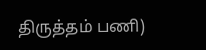திருத்தம் பணி)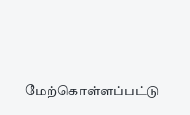மேற்கொள்ளப்பட்டு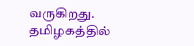வருகிறது. தமிழகத்தில்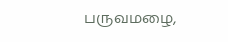பருவமழை,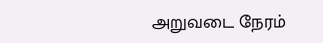அறுவடை நேரம்